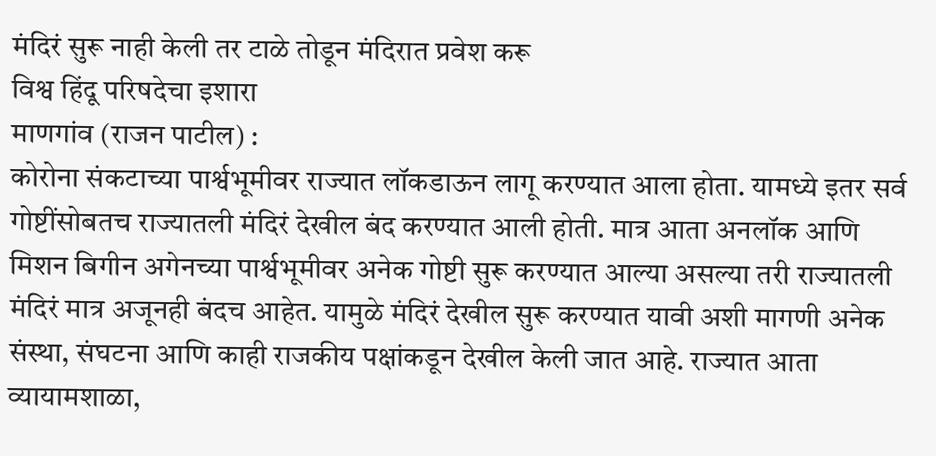मंदिरं सुरू नाही केली तर टाळे तोडून मंदिरात प्रवेश करू
विश्व हिंदू परिषदेचा इशारा
माणगांव (राजन पाटील) :
कोरोना संकटाच्या पार्श्वभूमीवर राज्यात लॉकडाऊन लागू करण्यात आला होता. यामध्ये इतर सर्व गोष्टींसोबतच राज्यातली मंदिरं देखील बंद करण्यात आली होती. मात्र आता अनलॉक आणि मिशन बिगीन अगेनच्या पार्श्वभूमीवर अनेक गोष्टी सुरू करण्यात आल्या असल्या तरी राज्यातली मंदिरं मात्र अजूनही बंदच आहेत. यामुळे मंदिरं देखील सुरू करण्यात यावी अशी मागणी अनेक संस्था, संघटना आणि काही राजकीय पक्षांकडून देखील केली जात आहे. राज्यात आता व्यायामशाळा,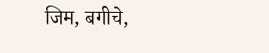जिम, बगीचे,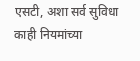एसटी, अशा सर्व सुविधा काही नियमांच्या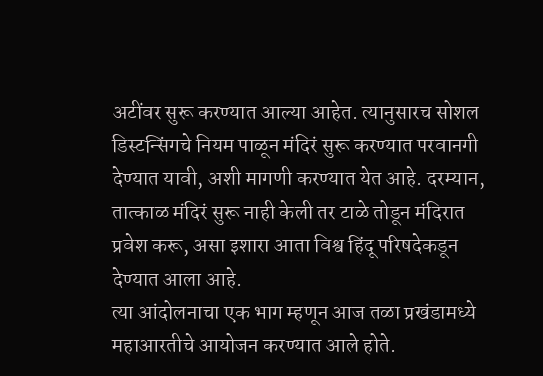अटींवर सुरू करण्यात आल्या आहेत. त्यानुसारच सोशल डिस्टन्सिंगचे नियम पाळून मंदिरं सुरू करण्यात परवानगी देण्यात यावी, अशी मागणी करण्यात येत आहे. दरम्यान, तात्काळ मंदिरं सुरू नाही केली तर टाळे तोडून मंदिरात प्रवेश करू, असा इशारा आता विश्व हिंदू परिषदेकडून देण्यात आला आहे.
त्या आंदोलनाचा एक भाग म्हणून आज तळा प्रखंडामध्ये महाआरतीचे आयोजन करण्यात आले होते.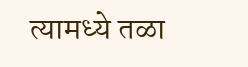त्यामध्ये तळा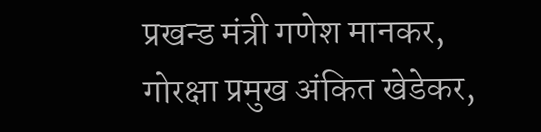प्रखन्ड मंत्री गणेश मानकर, गोरक्षा प्रमुख अंकित खेडेकर,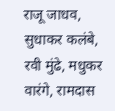राजू जाधव, सुधाकर कलंबे, रवी मुंढे, मधुकर वारंगे, रामदास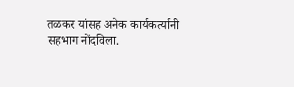तळकर यांसह अनेक कार्यकर्त्यानी सहभाग नोंदविला.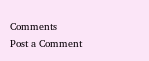Comments
Post a Comment